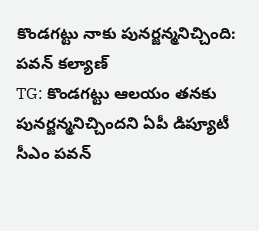కొండగట్టు నాకు పునర్జన్మనిచ్చింది: పవన్ కల్యాణ్
TG: కొండగట్టు ఆలయం తనకు పునర్జన్మనిచ్చిందని ఏపీ డిప్యూటీ సీఎం పవన్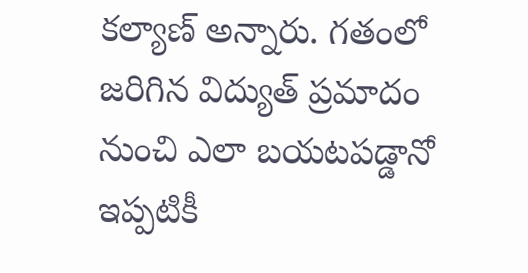కల్యాణ్ అన్నారు. గతంలో జరిగిన విద్యుత్ ప్రమాదం నుంచి ఎలా బయటపడ్డానో ఇప్పటికీ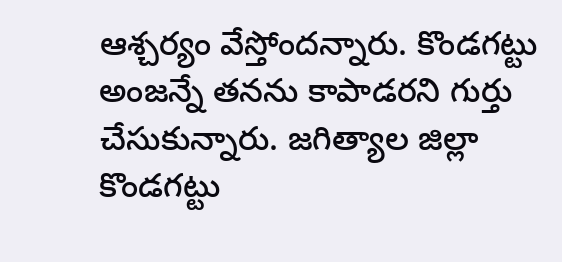ఆశ్చర్యం వేస్తోందన్నారు. కొండగట్టు అంజన్నే తనను కాపాడరని గుర్తు చేసుకున్నారు. జగిత్యాల జిల్లా కొండగట్టు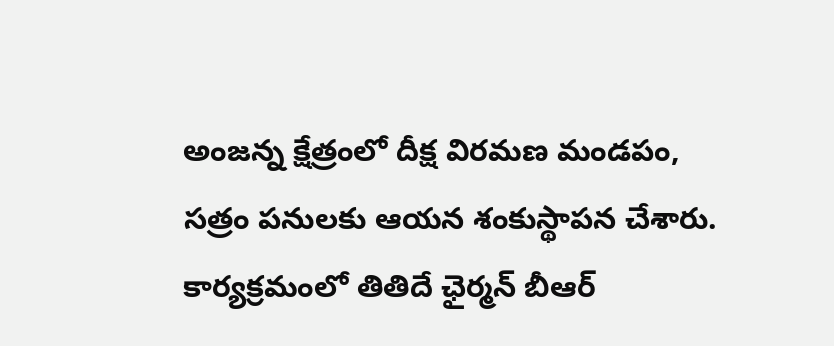అంజన్న క్షేత్రంలో దీక్ష విరమణ మండపం, సత్రం పనులకు ఆయన శంకుస్థాపన చేశారు. కార్యక్రమంలో తితిదే ఛైర్మన్ బీఆర్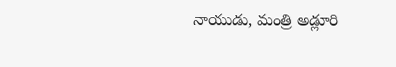నాయుడు, మంత్రి అడ్లూరి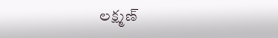లక్ష్మణ్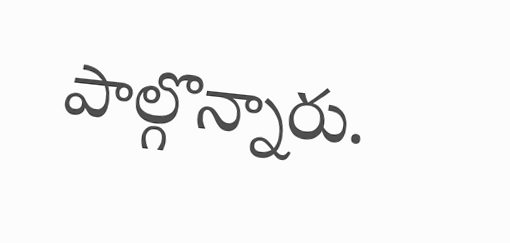పాల్గొన్నారు.